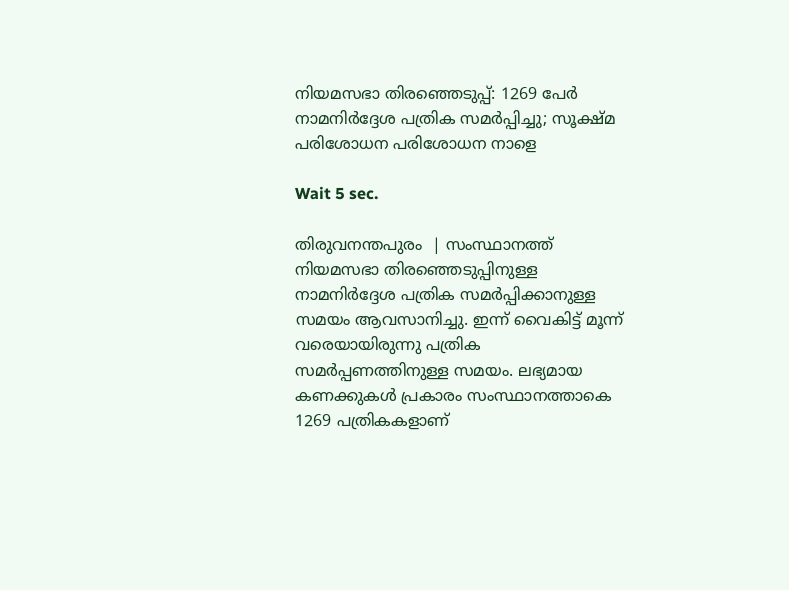നിയമസഭാ തിരഞ്ഞെടുപ്പ്: 1269 പേര്‍ നാമനിര്‍ദ്ദേശ പത്രിക സമര്‍പ്പിച്ചു; സൂക്ഷ്മ പരിശോധന പരിശോധന നാളെ

Wait 5 sec.

തിരുവനന്തപുരം  | സംസ്ഥാനത്ത് നിയമസഭാ തിരഞ്ഞെടുപ്പിനുള്ള നാമനിര്‍ദ്ദേശ പത്രിക സമര്‍പ്പിക്കാനുള്ള സമയം ആവസാനിച്ചു. ഇന്ന് വൈകിട്ട് മൂന്ന് വരെയായിരുന്നു പത്രിക സമര്‍പ്പണത്തിനുള്ള സമയം. ലഭ്യമായ കണക്കുകള്‍ പ്രകാരം സംസ്ഥാനത്താകെ 1269 പത്രികകളാണ്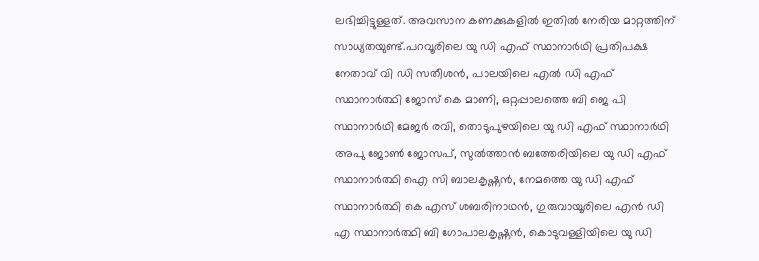ലഭിച്ചിട്ടുള്ളത്. അവസാന കണക്കുകളില്‍ ഇതില്‍ നേരിയ മാറ്റത്തിന് സാധ്യതയുണ്ട്.പറവൂരിലെ യു ഡി എഫ് സ്ഥാനാര്‍ഥി പ്രതിപക്ഷ നേതാവ് വി ഡി സതീശന്‍, പാലയിലെ എല്‍ ഡി എഫ് സ്ഥാനാര്‍ത്ഥി ജോസ് കെ മാണി, ഒറ്റപ്പാലത്തെ ബി ജെ പി സ്ഥാനാര്‍ഥി മേജര്‍ രവി, തൊടുപുഴയിലെ യു ഡി എഫ് സ്ഥാനാര്‍ഥി അപു ജോണ്‍ ജോസപ്, സുല്‍ത്താന്‍ ബത്തേരിയിലെ യു ഡി എഫ് സ്ഥാനാര്‍ത്ഥി ഐ സി ബാലകൃഷ്ണന്‍, നേമത്തെ യു ഡി എഫ് സ്ഥാനാര്‍ത്ഥി കെ എസ് ശബരിനാഥന്‍, ഗുരുവായൂരിലെ എന്‍ ഡി എ സ്ഥാനാര്‍ത്ഥി ബി ഗോപാലകൃഷ്ണന്‍, കൊടുവള്ളിയിലെ യു ഡി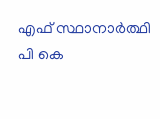എഫ് സ്ഥാനാര്‍ത്ഥി പി കെ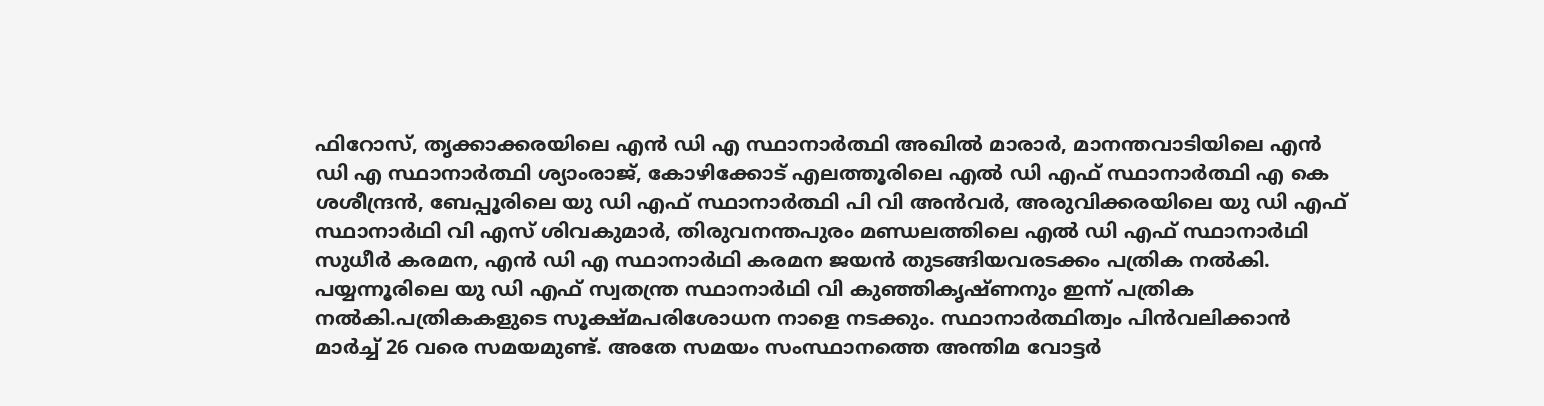ഫിറോസ്, തൃക്കാക്കരയിലെ എന്‍ ഡി എ സ്ഥാനാര്‍ത്ഥി അഖില്‍ മാരാര്‍, മാനന്തവാടിയിലെ എന്‍ ഡി എ സ്ഥാനാര്‍ത്ഥി ശ്യാംരാജ്, കോഴിക്കോട് എലത്തൂരിലെ എല്‍ ഡി എഫ് സ്ഥാനാര്‍ത്ഥി എ കെ ശശീന്ദ്രന്‍, ബേപ്പൂരിലെ യു ഡി എഫ് സ്ഥാനാര്‍ത്ഥി പി വി അന്‍വര്‍, അരുവിക്കരയിലെ യു ഡി എഫ് സ്ഥാനാര്‍ഥി വി എസ് ശിവകുമാര്‍, തിരുവനന്തപുരം മണ്ഡലത്തിലെ എല്‍ ഡി എഫ് സ്ഥാനാര്‍ഥി സുധീര്‍ കരമന, എന്‍ ഡി എ സ്ഥാനാര്‍ഥി കരമന ജയന്‍ തുടങ്ങിയവരടക്കം പത്രിക നല്‍കി. പയ്യന്നൂരിലെ യു ഡി എഫ് സ്വതന്ത്ര സ്ഥാനാര്‍ഥി വി കുഞ്ഞികൃഷ്ണനും ഇന്ന് പത്രിക നല്‍കി.പത്രികകളുടെ സൂക്ഷ്മപരിശോധന നാളെ നടക്കും. സ്ഥാനാര്‍ത്ഥിത്വം പിന്‍വലിക്കാന്‍ മാര്‍ച്ച് 26 വരെ സമയമുണ്ട്. അതേ സമയം സംസ്ഥാനത്തെ അന്തിമ വോട്ടര്‍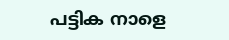പട്ടിക നാളെ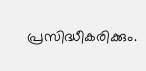പ്രസിദ്ധീകരിക്കും.